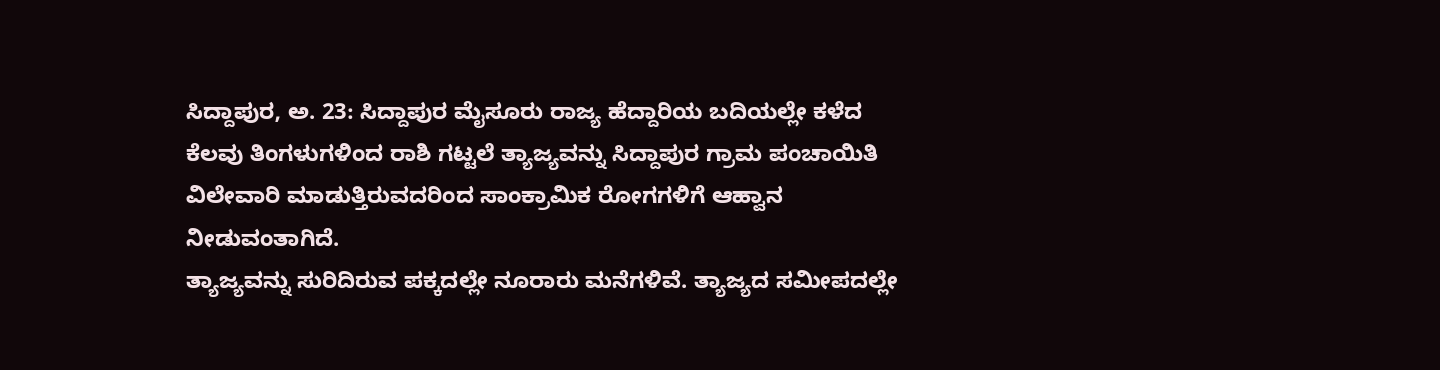ಸಿದ್ದಾಪುರ, ಅ. 23: ಸಿದ್ದಾಪುರ ಮೈಸೂರು ರಾಜ್ಯ ಹೆದ್ದಾರಿಯ ಬದಿಯಲ್ಲೇ ಕಳೆದ ಕೆಲವು ತಿಂಗಳುಗಳಿಂದ ರಾಶಿ ಗಟ್ಟಲೆ ತ್ಯಾಜ್ಯವನ್ನು ಸಿದ್ದಾಪುರ ಗ್ರಾಮ ಪಂಚಾಯಿತಿ ವಿಲೇವಾರಿ ಮಾಡುತ್ತಿರುವದರಿಂದ ಸಾಂಕ್ರಾಮಿಕ ರೋಗಗಳಿಗೆ ಆಹ್ವಾನ ನೀಡುವಂತಾಗಿದೆ.
ತ್ಯಾಜ್ಯವನ್ನು ಸುರಿದಿರುವ ಪಕ್ಕದಲ್ಲೇ ನೂರಾರು ಮನೆಗಳಿವೆ. ತ್ಯಾಜ್ಯದ ಸಮೀಪದಲ್ಲೇ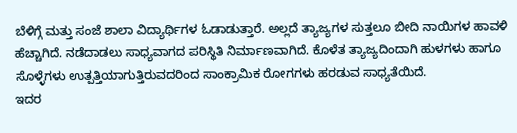ಬೆಳಿಗ್ಗೆ ಮತ್ತು ಸಂಜೆ ಶಾಲಾ ವಿದ್ಯಾರ್ಥಿಗಳ ಓಡಾಡುತ್ತಾರೆ. ಅಲ್ಲದೆ ತ್ಯಾಜ್ಯಗಳ ಸುತ್ತಲೂ ಬೀದಿ ನಾಯಿಗಳ ಹಾವಳಿ ಹೆಚ್ಚಾಗಿದೆ. ನಡೆದಾಡಲು ಸಾಧ್ಯವಾಗದ ಪರಿಸ್ಥಿತಿ ನಿರ್ಮಾಣವಾಗಿದೆ. ಕೊಳೆತ ತ್ಯಾಜ್ಯದಿಂದಾಗಿ ಹುಳಗಳು ಹಾಗೂ ಸೊಳ್ಳೆಗಳು ಉತ್ಪತ್ತಿಯಾಗುತ್ತಿರುವದರಿಂದ ಸಾಂಕ್ರಾಮಿಕ ರೋಗಗಳು ಹರಡುವ ಸಾಧ್ಯತೆಯಿದೆ.
ಇದರ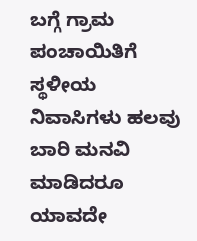ಬಗ್ಗೆ ಗ್ರಾಮ ಪಂಚಾಯಿತಿಗೆ ಸ್ಥಳೀಯ ನಿವಾಸಿಗಳು ಹಲವು ಬಾರಿ ಮನವಿ ಮಾಡಿದರೂ ಯಾವದೇ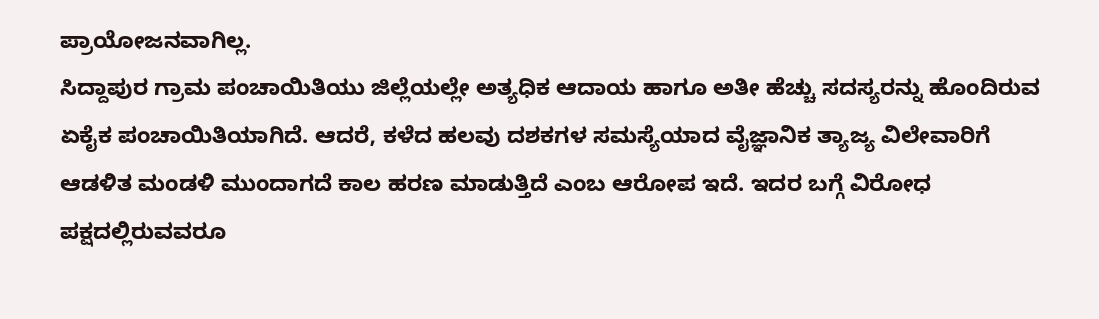ಪ್ರಾಯೋಜನವಾಗಿಲ್ಲ.
ಸಿದ್ದಾಪುರ ಗ್ರಾಮ ಪಂಚಾಯಿತಿಯು ಜಿಲ್ಲೆಯಲ್ಲೇ ಅತ್ಯಧಿಕ ಆದಾಯ ಹಾಗೂ ಅತೀ ಹೆಚ್ಚು ಸದಸ್ಯರನ್ನು ಹೊಂದಿರುವ ಏಕೈಕ ಪಂಚಾಯಿತಿಯಾಗಿದೆ. ಆದರೆ, ಕಳೆದ ಹಲವು ದಶಕಗಳ ಸಮಸ್ಯೆಯಾದ ವೈಜ್ಞಾನಿಕ ತ್ಯಾಜ್ಯ ವಿಲೇವಾರಿಗೆ ಆಡಳಿತ ಮಂಡಳಿ ಮುಂದಾಗದೆ ಕಾಲ ಹರಣ ಮಾಡುತ್ತಿದೆ ಎಂಬ ಆರೋಪ ಇದೆ. ಇದರ ಬಗ್ಗೆ ವಿರೋಧ ಪಕ್ಷದಲ್ಲಿರುವವರೂ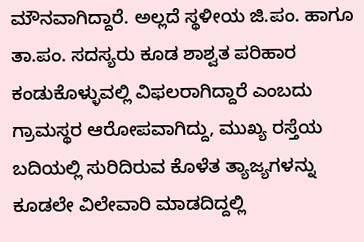ಮೌನವಾಗಿದ್ದಾರೆ. ಅಲ್ಲದೆ ಸ್ಥಳೀಯ ಜಿ.ಪಂ. ಹಾಗೂ ತಾ.ಪಂ. ಸದಸ್ಯರು ಕೂಡ ಶಾಶ್ವತ ಪರಿಹಾರ ಕಂಡುಕೊಳ್ಳುವಲ್ಲಿ ವಿಫಲರಾಗಿದ್ದಾರೆ ಎಂಬದು ಗ್ರಾಮಸ್ಥರ ಆರೋಪವಾಗಿದ್ದು, ಮುಖ್ಯ ರಸ್ತೆಯ ಬದಿಯಲ್ಲಿ ಸುರಿದಿರುವ ಕೊಳೆತ ತ್ಯಾಜ್ಯಗಳನ್ನು ಕೂಡಲೇ ವಿಲೇವಾರಿ ಮಾಡದಿದ್ದಲ್ಲಿ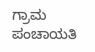ಗ್ರಾಮ ಪಂಚಾಯತಿ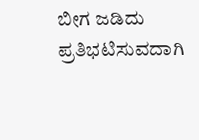ಬೀಗ ಜಡಿದು ಪ್ರತಿಭಟಿಸುವದಾಗಿ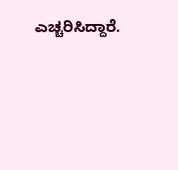ಎಚ್ಚರಿಸಿದ್ದಾರೆ.